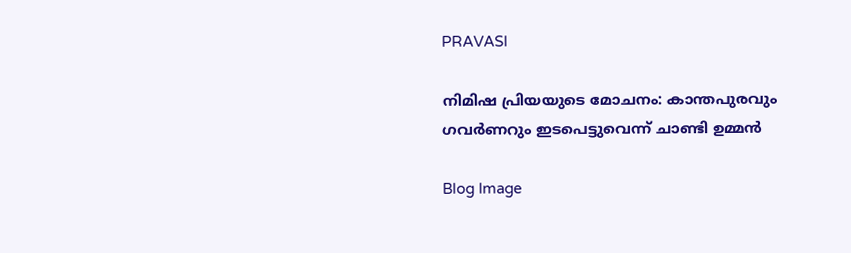PRAVASI

നിമിഷ പ്രിയയുടെ മോചനം: കാന്തപുരവും ഗവർണറും ഇടപെട്ടുവെന്ന് ചാണ്ടി ഉമ്മൻ

Blog Image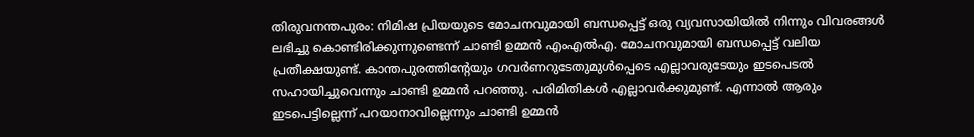തിരുവനന്തപുരം: നിമിഷ പ്രിയയുടെ മോചനവുമായി ബന്ധപ്പെട്ട് ഒരു വ്യവസായിയിൽ നിന്നും വിവരങ്ങൾ ലഭിച്ചു കൊണ്ടിരിക്കുന്നുണ്ടെന്ന് ചാണ്ടി ഉമ്മൻ എംഎൽഎ. മോചനവുമായി ബന്ധപ്പെട്ട് വലിയ പ്രതീക്ഷയുണ്ട്. കാന്തപുരത്തിൻ്റേയും ഗവർണറുടേതുമുൾപ്പെടെ എല്ലാവരുടേയും ഇടപെടൽ സഹായിച്ചുവെന്നും ചാണ്ടി ഉമ്മൻ പറഞ്ഞു. പരിമിതികൾ എല്ലാവർക്കുമുണ്ട്. എന്നാൽ ആരും ഇടപെട്ടില്ലെന്ന് പറയാനാവില്ലെന്നും ചാണ്ടി ഉമ്മൻ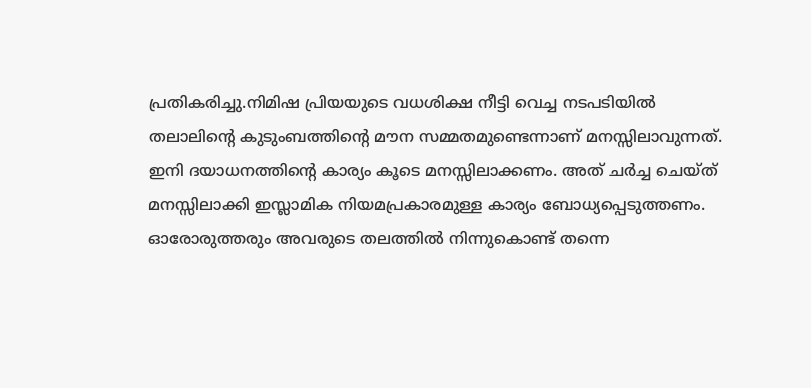പ്രതികരിച്ചു.നിമിഷ പ്രിയയുടെ വധശിക്ഷ നീട്ടി വെച്ച നടപടിയിൽ തലാലിൻ്റെ കുടുംബത്തിൻ്റെ മൗന സമ്മതമുണ്ടെന്നാണ് മനസ്സിലാവുന്നത്. ഇനി ദയാധനത്തിൻ്റെ കാര്യം കൂടെ മനസ്സിലാക്കണം. അത് ചർച്ച ചെയ്ത് മനസ്സിലാക്കി ഇസ്ലാമിക നിയമപ്രകാരമുള്ള കാര്യം ബോധ്യപ്പെടുത്തണം. ഓരോരുത്തരും അവരുടെ തലത്തിൽ നിന്നുകൊണ്ട് തന്നെ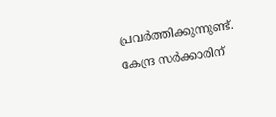പ്രവർത്തിക്കുന്നുണ്ട്. കേന്ദ്ര സർക്കാരിന്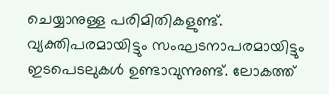ചെയ്യാനുള്ള പരിമിതികളുണ്ട്. വ്യക്തിപരമായിട്ടും സംഘടനാപരമായിട്ടും ഇടപെടലുകൾ ഉണ്ടാവുന്നുണ്ട്. ലോകത്ത്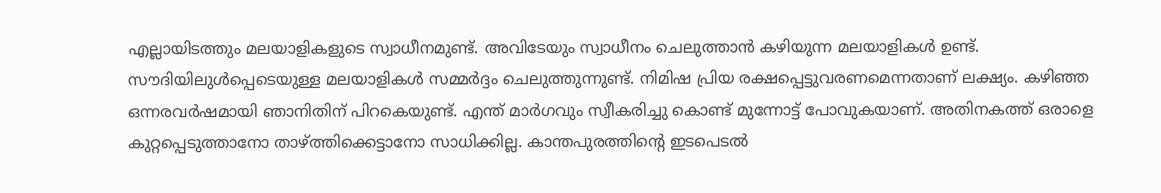എല്ലായിടത്തും മലയാളികളുടെ സ്വാധീനമുണ്ട്. അവിടേയും സ്വാധീനം ചെലുത്താൻ കഴിയുന്ന മലയാളികൾ ഉണ്ട്. സൗദിയിലുൾപ്പെടെയുള്ള മലയാളികൾ സമ്മർദ്ദം ചെലുത്തുന്നുണ്ട്. നിമിഷ പ്രിയ രക്ഷപ്പെട്ടുവരണമെന്നതാണ് ലക്ഷ്യം. കഴിഞ്ഞ ഒന്നരവർ‌ഷമായി ഞാനിതിന് പിറകെയുണ്ട്. എന്ത് മാർഗവും സ്വീകരിച്ചു കൊണ്ട് മുന്നോട്ട് പോവുകയാണ്. അതിനകത്ത് ഒരാളെ കുറ്റപ്പെടുത്താനോ താഴ്ത്തിക്കെട്ടാനോ സാധിക്കില്ല. കാന്തപുരത്തിൻ്റെ ഇടപെടൽ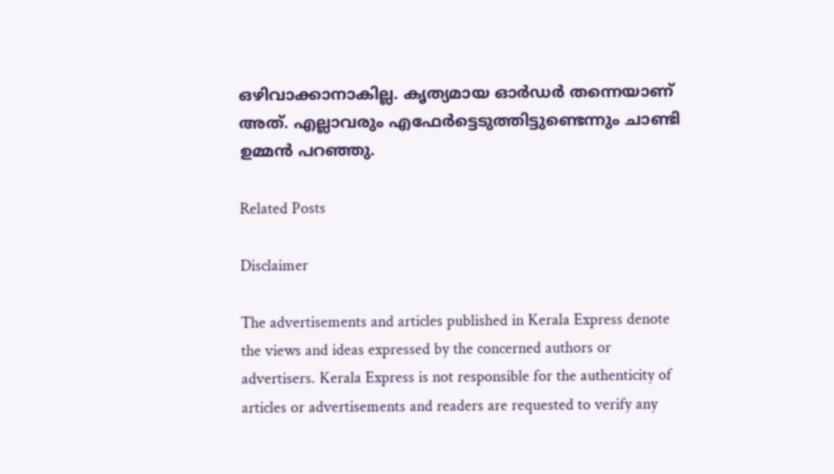ഒഴിവാക്കാനാകില്ല. കൃത്യമായ ഓർഡർ തന്നെയാണ് അത്. എല്ലാവരും എഫേർട്ടെടുത്തിട്ടുണ്ടെന്നും ചാണ്ടി ഉമ്മൻ പറഞ്ഞു.

Related Posts

Disclaimer

The advertisements and articles published in Kerala Express denote the views and ideas expressed by the concerned authors or advertisers. Kerala Express is not responsible for the authenticity of articles or advertisements and readers are requested to verify any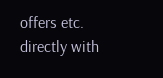offers etc. directly with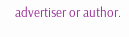advertiser or author.